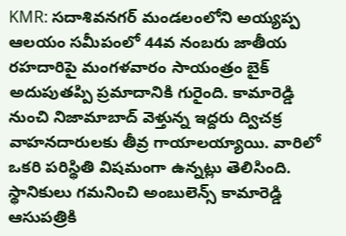KMR: సదాశివనగర్ మండలంలోని అయ్యప్ప ఆలయం సమీపంలో 44వ నంబరు జాతీయ రహదారిపై మంగళవారం సాయంత్రం బైక్ అదుపుతప్పి ప్రమాదానికి గురైంది. కామారెడ్డి నుంచి నిజామాబాద్ వెళ్తున్న ఇద్దరు ద్విచక్ర వాహనదారులకు తీవ్ర గాయాలయ్యాయి. వారిలో ఒకరి పరిస్థితి విషమంగా ఉన్నట్లు తెలిసింది. స్థానికులు గమనించి అంబులెన్స్ కామారెడ్డి ఆసుపత్రికి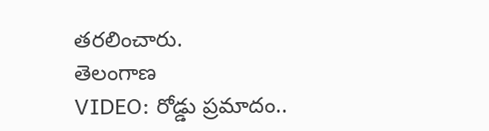తరలించారు.
తెలంగాణ
VIDEO: రోడ్డు ప్రమాదం..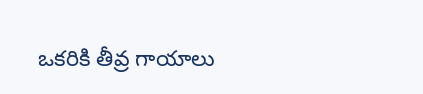ఒకరికి తీవ్ర గాయాలు